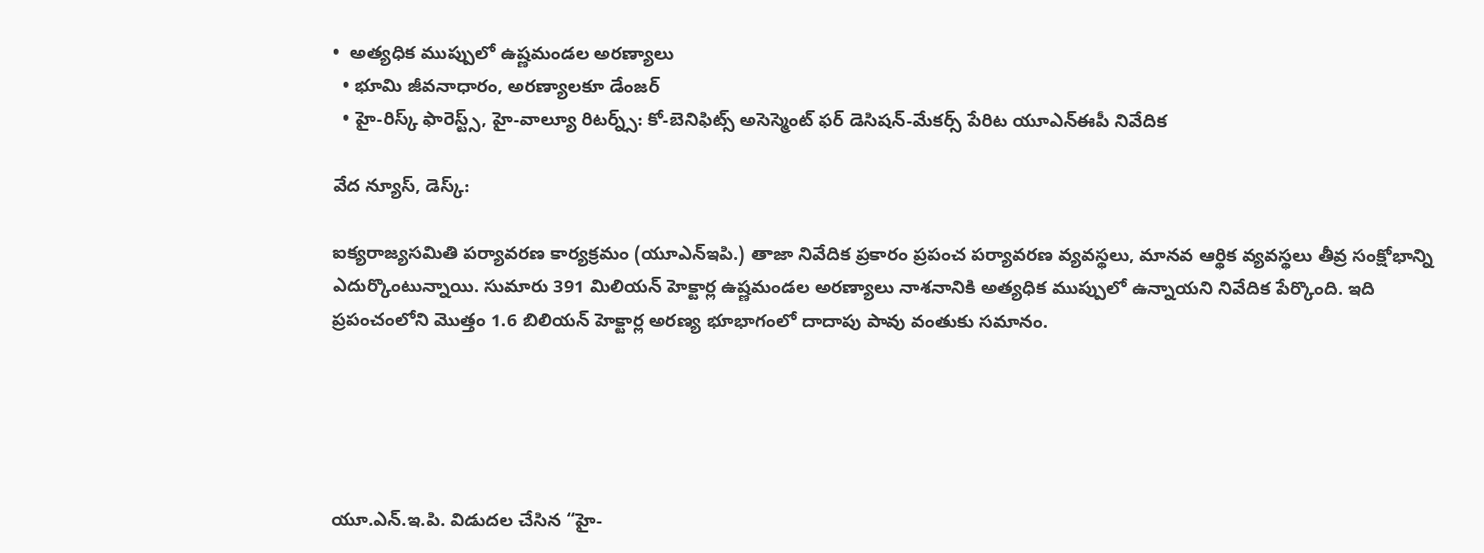•  అత్యధిక ముప్పులో ఉష్ణమండల అరణ్యాలు
  • భూమి జీవనాధారం, అరణ్యాలకూ డేంజర్
  • హై-రిస్క్ ఫారెస్ట్స్, హై-వాల్యూ రిటర్న్స్: కో-బెనిఫిట్స్ అసెస్మెంట్ ఫర్ డెసిషన్-మేకర్స్ పేరిట యూఎన్‌ఈపీ నివేదిక

వేద న్యూస్, డెస్క్:

ఐక్యరాజ్యసమితి పర్యావరణ కార్యక్రమం (యూఎన్ఇపి.) తాజా నివేదిక ప్రకారం ప్రపంచ పర్యావరణ వ్యవస్థలు, మానవ ఆర్థిక వ్యవస్థలు తీవ్ర సంక్షోభాన్ని ఎదుర్కొంటున్నాయి. సుమారు 391 మిలియన్ హెక్టార్ల ఉష్ణమండల అరణ్యాలు నాశనానికి అత్యధిక ముప్పులో ఉన్నాయని నివేదిక పేర్కొంది. ఇది ప్రపంచంలోని మొత్తం 1.6 బిలియన్ హెక్టార్ల అరణ్య భూభాగంలో దాదాపు పావు వంతుకు సమానం.





యూ.ఎన్.ఇ.పి. విడుదల చేసిన “హై-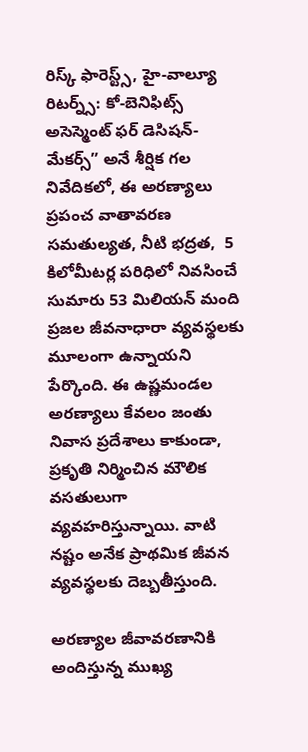రిస్క్ ఫారెస్ట్స్, హై-వాల్యూ రిటర్న్స్: కో-బెనిఫిట్స్ అసెస్మెంట్ ఫర్ డెసిషన్-మేకర్స్” అనే శీర్షిక గల నివేదికలో, ఈ అరణ్యాలు ప్రపంచ వాతావరణ సమతుల్యత, నీటి భద్రత,  5 కిలోమీటర్ల పరిధిలో నివసించే సుమారు 53 మిలియన్ మంది ప్రజల జీవనాధారా వ్యవస్థలకు మూలంగా ఉన్నాయని పేర్కొంది. ఈ ఉష్ణమండల అరణ్యాలు కేవలం జంతు నివాస ప్రదేశాలు కాకుండా, ప్రకృతి నిర్మించిన మౌలిక వసతులుగా వ్యవహరిస్తున్నాయి. వాటి నష్టం అనేక ప్రాథమిక జీవన వ్యవస్థలకు దెబ్బతీస్తుంది.

అరణ్యాల జీవావరణానికి అందిస్తున్న ముఖ్య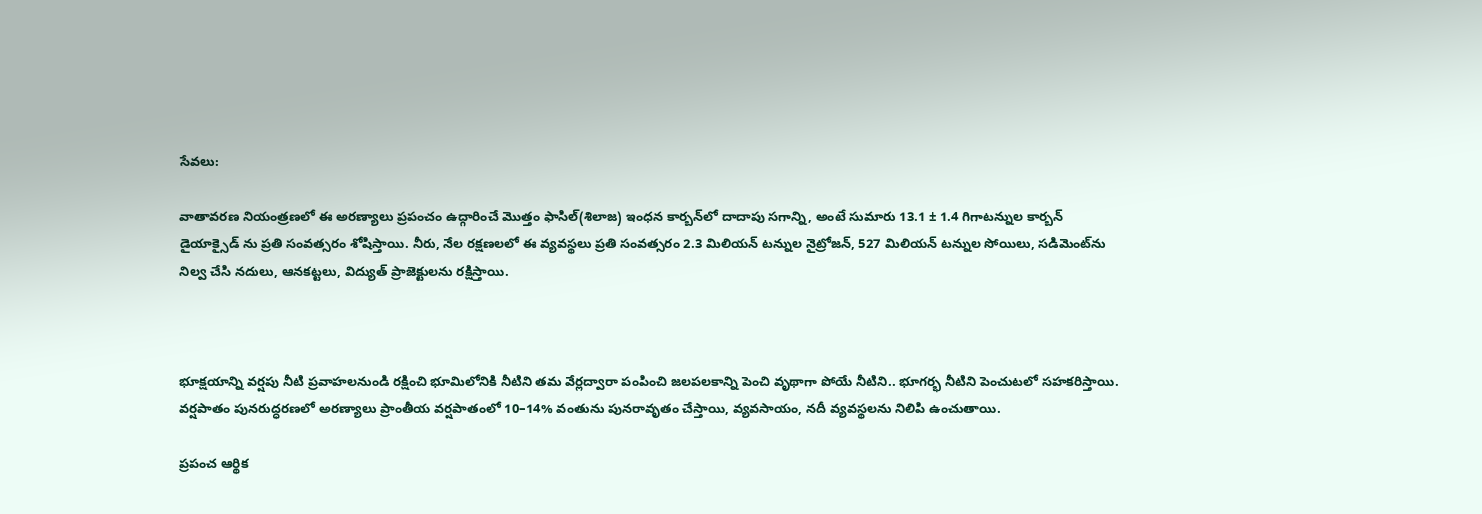సేవలు:

వాతావరణ నియంత్రణలో ఈ అరణ్యాలు ప్రపంచం ఉద్గారించే మొత్తం ఫాసిల్(శిలాజ) ఇంధన కార్బన్‌లో దాదాపు సగాన్ని, అంటే సుమారు 13.1 ± 1.4 గిగాటన్నుల కార్బన్ డైయాక్సైడ్ ను ప్రతి సంవత్సరం శోషిస్తాయి. నీరు, నేల రక్షణలలో ఈ వ్యవస్థలు ప్రతి సంవత్సరం 2.3 మిలియన్ టన్నుల నైట్రోజన్, 527 మిలియన్ టన్నుల సోయిలు, సడిమెంట్‌ను నిల్వ చేసి నదులు, ఆనకట్టలు, విద్యుత్ ప్రాజెక్టులను రక్షిస్తాయి.



భూక్షయాన్ని వర్షపు నీటి ప్రవాహలనుండి రక్షించి భూమిలోనికి నీటిని తమ వేర్లద్వారా పంపించి జలపలకాన్ని పెంచి వృథాగా పోయే నీటిని.. భూగర్భ నీటిని పెంచుటలో సహకరిస్తాయి. వర్షపాతం పునరుద్ధరణలో అరణ్యాలు ప్రాంతీయ వర్షపాతం‌లో 10–14% వంతును పునరావృతం చేస్తాయి, వ్యవసాయం, నదీ వ్యవస్థలను నిలిపి ఉంచుతాయి.

ప్రపంచ ఆర్థిక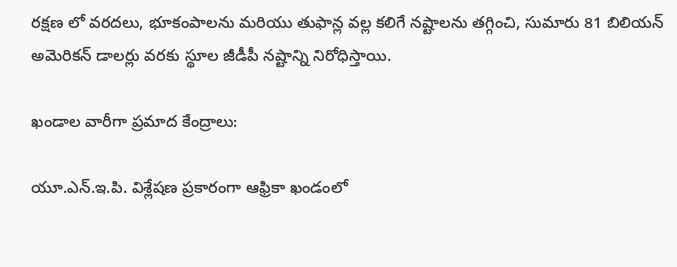రక్షణ లో వరదలు, భూకంపాలను మరియు తుఫాన్ల వల్ల కలిగే నష్టాలను తగ్గించి, సుమారు 81 బిలియన్ అమెరికన్ డాలర్లు వరకు స్థూల జీడీపీ నష్టాన్ని నిరోధిస్తాయి.

ఖండాల వారీగా ప్రమాద కేంద్రాలు:

యూ.ఎన్.ఇ.పి. విశ్లేషణ ప్రకారంగా ఆఫ్రికా ఖండంలో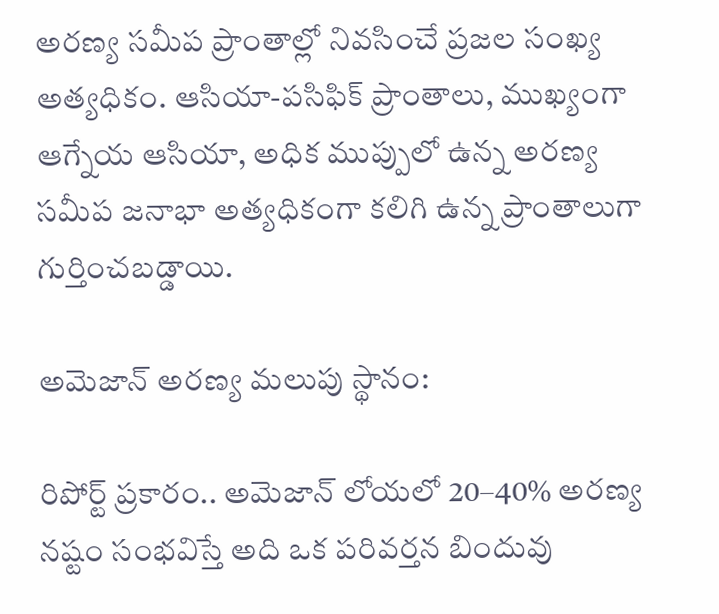అరణ్య సమీప ప్రాంతాల్లో నివసించే ప్రజల సంఖ్య అత్యధికం. ఆసియా-పసిఫిక్ ప్రాంతాలు, ముఖ్యంగా ఆగ్నేయ ఆసియా, అధిక ముప్పులో ఉన్న అరణ్య సమీప జనాభా అత్యధికంగా కలిగి ఉన్న ప్రాంతాలుగా గుర్తించబడ్డాయి.

అమెజాన్ అరణ్య మలుపు స్థానం:

రిపోర్ట్ ప్రకారం.. అమెజాన్ లోయలో 20–40% అరణ్య నష్టం సంభవిస్తే అది ఒక పరివర్తన బిందువు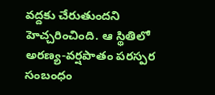వద్దకు చేరుతుందని హెచ్చరించింది. ఆ స్థితిలో అరణ్య-వర్షపాతం పరస్పర సంబంధం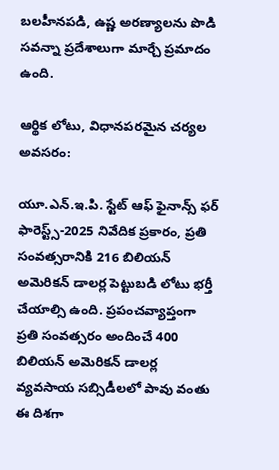బలహీనపడి, ఉష్ణ అరణ్యాలను పొడి సవన్నా ప్రదేశాలుగా మార్చే ప్రమాదం ఉంది.

ఆర్థిక లోటు, విధానపరమైన చర్యల అవసరం:

యూ.ఎన్.ఇ.పి. స్టేట్ ఆఫ్ ఫైనాన్స్ ఫర్ ఫారెస్ట్స్-2025 నివేదిక ప్రకారం, ప్రతి సంవత్సరానికి 216 బిలియన్ అమెరికన్ డాలర్ల పెట్టుబడి లోటు భర్తీ చేయాల్సి ఉంది. ప్రపంచవ్యాప్తంగా ప్రతి సంవత్సరం అందించే 400 బిలియన్ అమెరికన్ డాలర్ల వ్యవసాయ సబ్సిడీలలో పావు వంతు ఈ దిశగా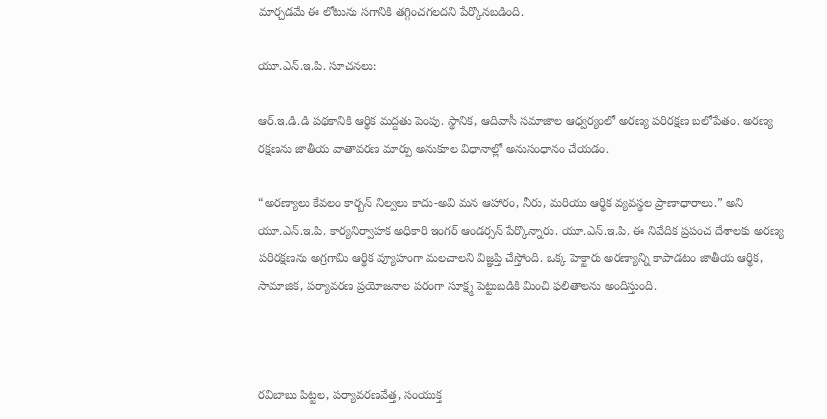మార్చడమే ఈ లోటును సగానికి తగ్గించగలదని పేర్కొనబడింది.

యూ.ఎన్.ఇ.పి. సూచనలు:

ఆర్.ఇ.డి.డి పథకానికి ఆర్థిక మద్దతు పెంపు. స్థానిక, ఆదివాసీ సమాజాల ఆధ్వర్యంలో అరణ్య పరిరక్షణ బలోపేతం. అరణ్య రక్షణను జాతీయ వాతావరణ మార్పు అనుకూల విధానాల్లో అనుసంధానం చేయడం.

“అరణ్యాలు కేవలం కార్బన్ నిల్వలు కాదు-అవి మన ఆహారం, నీరు, మరియు ఆర్థిక వ్యవస్థల ప్రాణాధారాలు.” అని యూ.ఎన్.ఇ.పి. కార్యనిర్వాహక అధికారి ఇంగర్ ఆండర్సన్ పేర్కొన్నారు. యూ.ఎన్.ఇ.పి. ఈ నివేదిక ప్రపంచ దేశాలకు అరణ్య పరిరక్షణను అగ్రగామి ఆర్థిక వ్యూహంగా మలచాలని విజ్ఞప్తి చేస్తోంది. ఒక్క హెక్టారు అరణ్యాన్ని కాపాడటం జాతీయ ఆర్థిక, సామాజిక, పర్యావరణ ప్రయోజనాల పరంగా సూక్ష్మ పెట్టుబడికి మించి ఫలితాలను అందిస్తుంది.



రవిబాబు పిట్టల, పర్యావరణవేత్త, సంయుక్త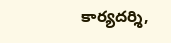కార్యదర్శి,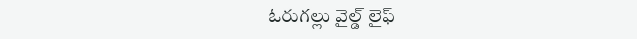ఓరుగల్లు వైల్డ్ లైఫ్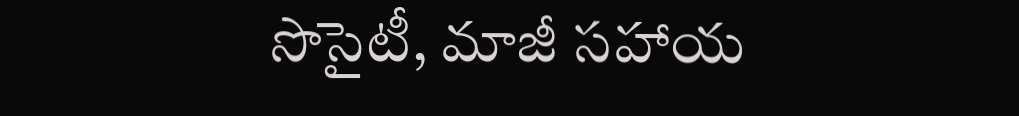సొసైటీ, మాజీ సహాయ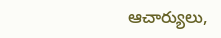ఆచార్యులు,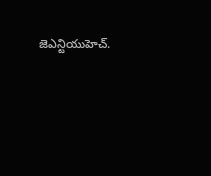జెఎన్టియుహెచ్.